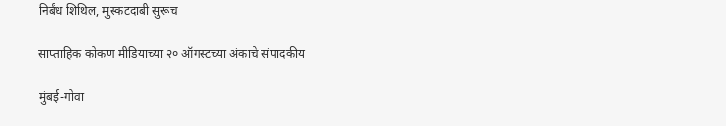निर्बंध शिथिल, मुस्कटदाबी सुरूच

साप्ताहिक कोकण मीडियाच्या २० ऑगस्टच्या अंकाचे संपादकीय

मुंबई-गोवा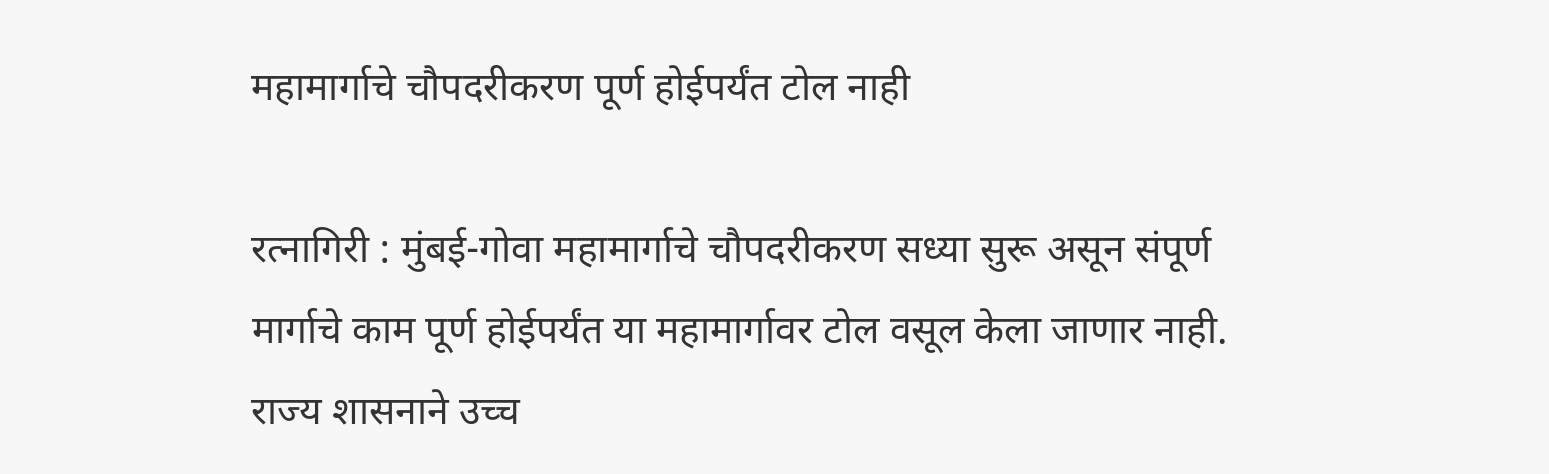महामार्गाचे चौपदरीकरण पूर्ण होईपर्यंत टोल नाही

रत्नागिरी : मुंबई-गोवा महामार्गाचे चौपदरीकरण सध्या सुरू असून संपूर्ण मार्गाचे काम पूर्ण होईपर्यंत या महामार्गावर टोल वसूल केला जाणार नाही. राज्य शासनाने उच्च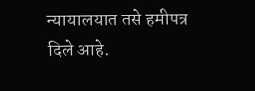न्यायालयात तसे हमीपत्र दिले आहे.